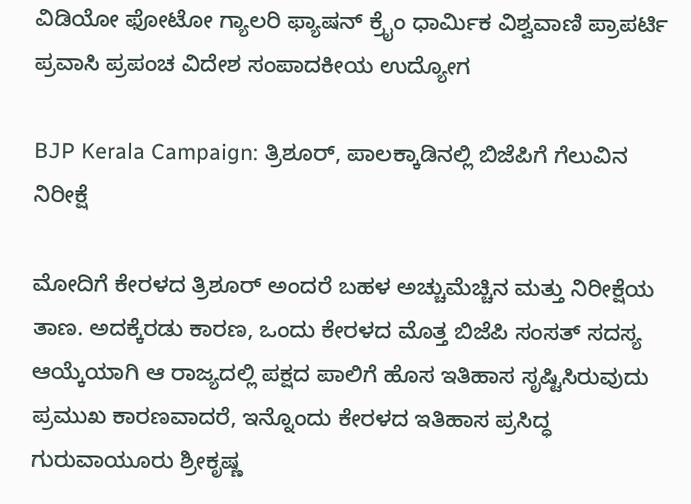ವಿಡಿಯೋ ಫೋಟೋ ಗ್ಯಾಲರಿ ಫ್ಯಾಷನ್ ಕ್ರೈಂ ಧಾರ್ಮಿಕ ವಿಶ್ವವಾಣಿ ಪ್ರಾಪರ್ಟಿ ಪ್ರವಾಸಿ ಪ್ರಪಂಚ ವಿದೇಶ ಸಂಪಾದಕೀಯ ಉದ್ಯೋಗ

BJP Kerala Campaign: ತ್ರಿಶೂರ್, ಪಾಲಕ್ಕಾಡಿನಲ್ಲಿ ಬಿಜೆಪಿಗೆ ಗೆಲುವಿನ ನಿರೀಕ್ಷೆ

ಮೋದಿಗೆ ಕೇರಳದ ತ್ರಿಶೂರ್ ಅಂದರೆ ಬಹಳ ಅಚ್ಚುಮೆಚ್ಚಿನ ಮತ್ತು ನಿರೀಕ್ಷೆಯ ತಾಣ. ಅದಕ್ಕೆರಡು ಕಾರಣ, ಒಂದು ಕೇರಳದ ಮೊತ್ತ ಬಿಜೆಪಿ ಸಂಸತ್ ಸದಸ್ಯ ಆಯ್ಕೆಯಾಗಿ ಆ ರಾಜ್ಯದಲ್ಲಿ ಪಕ್ಷದ ಪಾಲಿಗೆ ಹೊಸ ಇತಿಹಾಸ ಸೃಷ್ಟಿಸಿರುವುದು ಪ್ರಮುಖ ಕಾರಣವಾದರೆ, ಇನ್ನೊಂದು ಕೇರಳದ ಇತಿಹಾಸ ಪ್ರಸಿದ್ಧ ಗುರುವಾಯೂರು ಶ್ರೀಕೃಷ್ಣ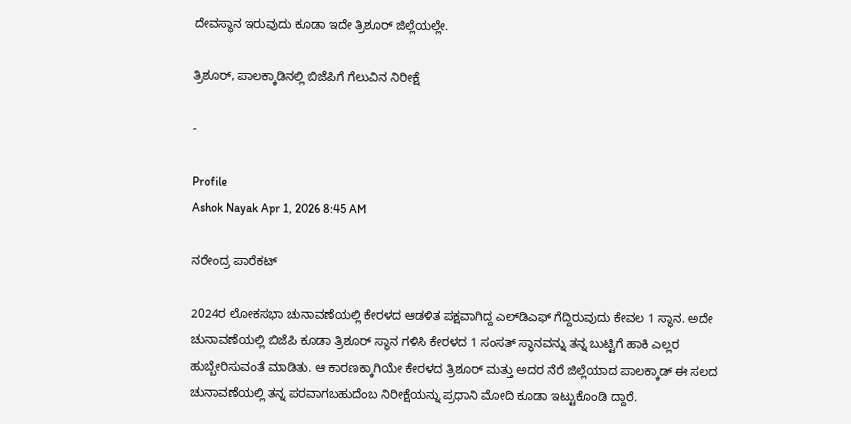ದೇವಸ್ಥಾನ ಇರುವುದು ಕೂಡಾ ಇದೇ ತ್ರಿಶೂರ್ ಜಿಲ್ಲೆಯಲ್ಲೇ.

ತ್ರಿಶೂರ್, ಪಾಲಕ್ಕಾಡಿನಲ್ಲಿ ಬಿಜೆಪಿಗೆ ಗೆಲುವಿನ ನಿರೀಕ್ಷೆ

-

Profile
Ashok Nayak Apr 1, 2026 8:45 AM

ನರೇಂದ್ರ ಪಾರೆಕಟ್

2024ರ ಲೋಕಸಭಾ ಚುನಾವಣೆಯಲ್ಲಿ ಕೇರಳದ ಆಡಳಿತ ಪಕ್ಷವಾಗಿದ್ದ ಎಲ್‌ಡಿಎಫ್ ಗೆದ್ದಿರುವುದು ಕೇವಲ 1 ಸ್ಥಾನ. ಅದೇ ಚುನಾವಣೆಯಲ್ಲಿ ಬಿಜೆಪಿ ಕೂಡಾ ತ್ರಿಶೂರ್ ಸ್ಥಾನ ಗಳಿಸಿ ಕೇರಳದ 1 ಸಂಸತ್ ಸ್ಥಾನವನ್ನು ತನ್ನ ಬುಟ್ಟಿಗೆ ಹಾಕಿ ಎಲ್ಲರ ಹುಬ್ಬೇರಿಸುವಂತೆ ಮಾಡಿತು. ಆ ಕಾರಣಕ್ಕಾಗಿಯೇ ಕೇರಳದ ತ್ರಿಶೂರ್ ಮತ್ತು ಅದರ ನೆರೆ ಜಿಲ್ಲೆಯಾದ ಪಾಲಕ್ಕಾಡ್ ಈ ಸಲದ ಚುನಾವಣೆಯಲ್ಲಿ ತನ್ನ ಪರವಾಗಬಹುದೆಂಬ ನಿರೀಕ್ಷೆಯನ್ನು ಪ್ರಧಾನಿ ಮೋದಿ‌ ಕೂಡಾ ಇಟ್ಟುಕೊಂಡಿ ದ್ದಾರೆ.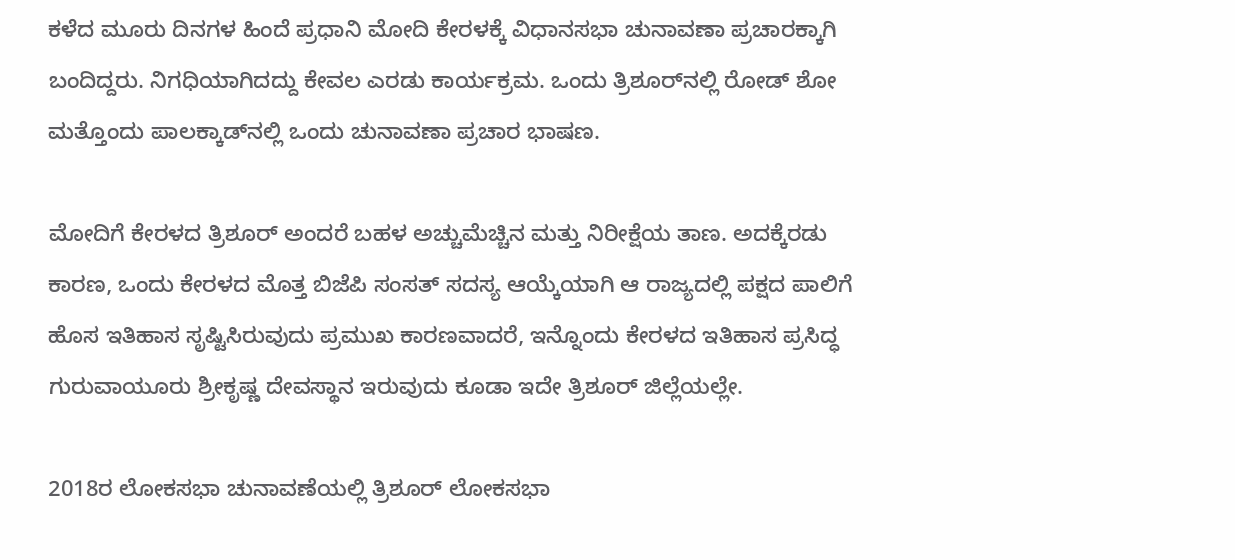ಕಳೆದ ಮೂರು ದಿನಗಳ ಹಿಂದೆ ಪ್ರಧಾನಿ ಮೋದಿ ಕೇರಳಕ್ಕೆ ವಿಧಾನಸಭಾ ಚುನಾವಣಾ ಪ್ರಚಾರಕ್ಕಾಗಿ ಬಂದಿದ್ದರು. ನಿಗಧಿಯಾಗಿದದ್ದು ಕೇವಲ ಎರಡು ಕಾರ್ಯಕ್ರಮ. ಒಂದು ತ್ರಿಶೂರ್‌ನಲ್ಲಿ ರೋಡ್ ಶೋ ಮತ್ತೊಂದು ಪಾಲಕ್ಕಾಡ್‌ನಲ್ಲಿ ಒಂದು ಚುನಾವಣಾ ಪ್ರಚಾರ ಭಾಷಣ.

ಮೋದಿಗೆ ಕೇರಳದ ತ್ರಿಶೂರ್ ಅಂದರೆ ಬಹಳ ಅಚ್ಚುಮೆಚ್ಚಿನ ಮತ್ತು ನಿರೀಕ್ಷೆಯ ತಾಣ. ಅದಕ್ಕೆರಡು ಕಾರಣ, ಒಂದು ಕೇರಳದ ಮೊತ್ತ ಬಿಜೆಪಿ ಸಂಸತ್ ಸದಸ್ಯ ಆಯ್ಕೆಯಾಗಿ ಆ ರಾಜ್ಯದಲ್ಲಿ ಪಕ್ಷದ ಪಾಲಿಗೆ ಹೊಸ ಇತಿಹಾಸ ಸೃಷ್ಟಿಸಿರುವುದು ಪ್ರಮುಖ ಕಾರಣವಾದರೆ, ಇನ್ನೊಂದು ಕೇರಳದ ಇತಿಹಾಸ ಪ್ರಸಿದ್ಧ ಗುರುವಾಯೂರು ಶ್ರೀಕೃಷ್ಣ ದೇವಸ್ಥಾನ ಇರುವುದು ಕೂಡಾ ಇದೇ ತ್ರಿಶೂರ್ ಜಿಲ್ಲೆಯಲ್ಲೇ.

2018ರ ಲೋಕಸಭಾ ಚುನಾವಣೆಯಲ್ಲಿ ತ್ರಿಶೂರ್ ಲೋಕಸಭಾ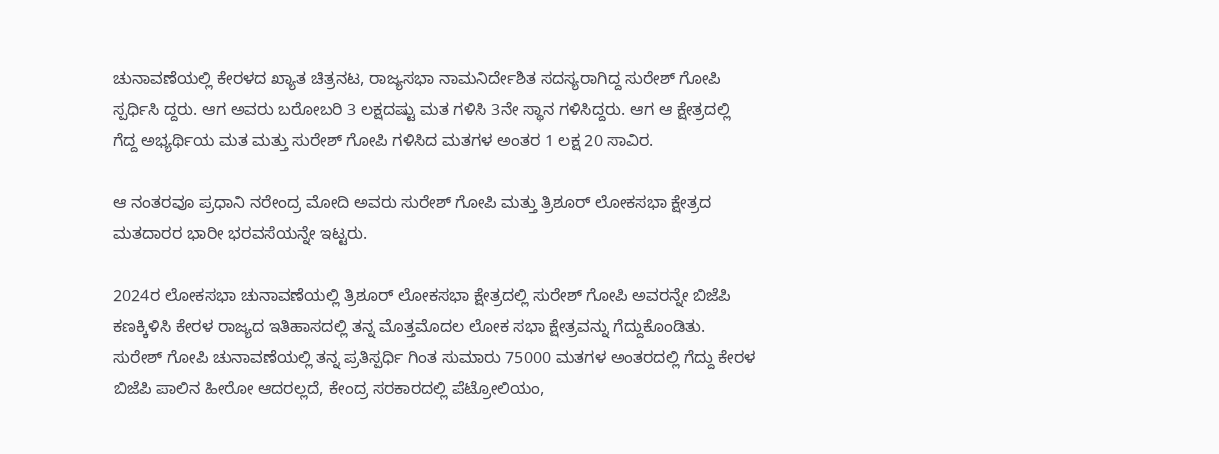ಚುನಾವಣೆಯಲ್ಲಿ ಕೇರಳದ ಖ್ಯಾತ ಚಿತ್ರನಟ, ರಾಜ್ಯಸಭಾ ನಾಮನಿರ್ದೇಶಿತ ಸದಸ್ಯರಾಗಿದ್ದ ಸುರೇಶ್ ಗೋಪಿ ಸ್ಪರ್ಧಿಸಿ ದ್ದರು. ಆಗ ಅವರು ಬರೋಬರಿ 3 ಲಕ್ಷದಷ್ಟು ಮತ ಗಳಿಸಿ 3ನೇ ಸ್ಥಾನ ಗಳಿಸಿದ್ದರು. ಆಗ ಆ ಕ್ಷೇತ್ರದಲ್ಲಿ ಗೆದ್ದ ಅಭ್ಯರ್ಥಿಯ ಮತ ಮತ್ತು ಸುರೇಶ್ ಗೋಪಿ ಗಳಿಸಿದ ಮತಗಳ ಅಂತರ 1 ಲಕ್ಷ 20 ಸಾವಿರ.

ಆ ನಂತರವೂ ಪ್ರಧಾನಿ ನರೇಂದ್ರ ಮೋದಿ ಅವರು ಸುರೇಶ್ ಗೋಪಿ ಮತ್ತು ತ್ರಿಶೂರ್ ಲೋಕಸಭಾ ಕ್ಷೇತ್ರದ ಮತದಾರರ ಭಾರೀ ಭರವಸೆಯನ್ನೇ ಇಟ್ಟರು.

2024ರ ಲೋಕಸಭಾ ಚುನಾವಣೆಯಲ್ಲಿ ತ್ರಿಶೂರ್ ಲೋಕಸಭಾ ಕ್ಷೇತ್ರದಲ್ಲಿ ಸುರೇಶ್ ಗೋಪಿ ಅವರನ್ನೇ ಬಿಜೆಪಿ ಕಣಕ್ಕಿಳಿಸಿ ಕೇರಳ ರಾಜ್ಯದ ಇತಿಹಾಸದಲ್ಲಿ ತನ್ನ ಮೊತ್ತಮೊದಲ ಲೋಕ ಸಭಾ ಕ್ಷೇತ್ರವನ್ನು ಗೆದ್ದುಕೊಂಡಿತು. ಸುರೇಶ್ ಗೋಪಿ ಚುನಾವಣೆಯಲ್ಲಿ ತನ್ನ ಪ್ರತಿಸ್ಪರ್ಧಿ ಗಿಂತ ಸುಮಾರು 75000 ಮತಗಳ ಅಂತರದಲ್ಲಿ ಗೆದ್ದು ಕೇರಳ ಬಿಜೆಪಿ ಪಾಲಿನ ಹೀರೋ ಆದರಲ್ಲದೆ, ಕೇಂದ್ರ ಸರಕಾರದಲ್ಲಿ ಪೆಟ್ರೋಲಿಯಂ,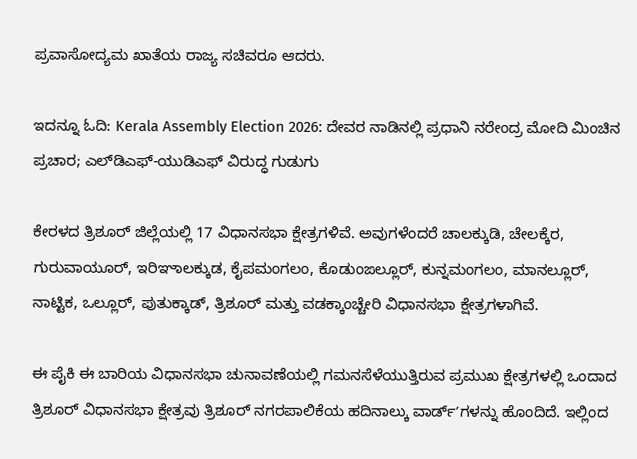ಪ್ರವಾಸೋದ್ಯಮ ಖಾತೆಯ ರಾಜ್ಯ ಸಚಿವರೂ ಆದರು.

ಇದನ್ನೂ ಓದಿ: Kerala Assembly Election 2026: ದೇವರ ನಾಡಿನಲ್ಲಿ ಪ್ರಧಾನಿ ನರೇಂದ್ರ ಮೋದಿ ಮಿಂಚಿನ ಪ್ರಚಾರ; ಎಲ್‌ಡಿಎಫ್‌-ಯುಡಿಎಫ್‌ ವಿರುದ್ಧ ಗುಡುಗು

ಕೇರಳದ ತ್ರಿಶೂರ್ ಜಿಲ್ಲೆಯಲ್ಲಿ 17 ವಿಧಾನಸಭಾ ಕ್ಷೇತ್ರಗಳಿವೆ. ಅವುಗಳೆಂದರೆ ಚಾಲಕ್ಕುಡಿ, ಚೇಲಕ್ಕೆರ, ಗುರುವಾಯೂರ್, ಇರಿಞಾಲಕ್ಕುಡ, ಕೈಪಮಂಗಲಂ, ಕೊಡುಂಙಲ್ಲೂರ್, ಕುನ್ನಮಂಗಲಂ, ಮಾನಲ್ಲೂರ್, ನಾಟ್ಟಿಕ, ಒಲ್ಲೂರ್, ಪುತುಕ್ಕಾಡ್, ತ್ರಿಶೂರ್ ಮತ್ತು ವಡಕ್ಕಾಂಚ್ಚೇರಿ ವಿಧಾನಸಭಾ ಕ್ಷೇತ್ರಗಳಾಗಿವೆ.

ಈ ಪೈಕಿ ಈ ಬಾರಿಯ ವಿಧಾನಸಭಾ ಚುನಾವಣೆಯಲ್ಲಿ ಗಮನಸೆಳೆಯುತ್ತಿರುವ ಪ್ರಮುಖ ಕ್ಷೇತ್ರಗಳಲ್ಲಿ ಒಂದಾದ ತ್ರಿಶೂರ್ ವಿಧಾನಸಭಾ ಕ್ಷೇತ್ರವು ತ್ರಿಶೂರ್ ನಗರಪಾಲಿಕೆಯ ಹದಿನಾಲ್ಕು ವಾರ್ಡ್ʼಗಳನ್ನು ಹೊಂದಿದೆ. ಇಲ್ಲಿಂದ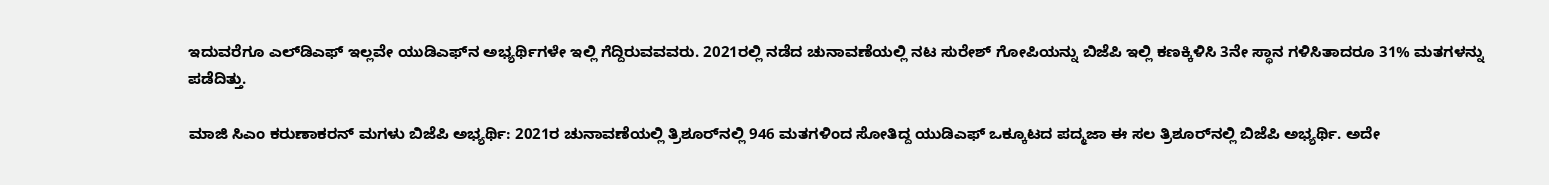ಇದುವರೆಗೂ ಎಲ್‌ಡಿಎಫ್ ಇಲ್ಲವೇ ಯುಡಿಎಫ್‌ನ ಅಭ್ಯರ್ಥಿಗಳೇ ಇಲ್ಲಿ ಗೆದ್ದಿರುವವವರು. 2021ರಲ್ಲಿ ನಡೆದ ಚುನಾವಣೆಯಲ್ಲಿ ನಟ ಸುರೇಶ್ ಗೋಪಿಯನ್ನು ಬಿಜೆಪಿ ಇಲ್ಲಿ ಕಣಕ್ಕಿಳಿಸಿ 3ನೇ ಸ್ಥಾನ ಗಳಿಸಿತಾದರೂ 31% ಮತಗಳನ್ನು ಪಡೆದಿತ್ತು.

ಮಾಜಿ ಸಿಎಂ ಕರುಣಾಕರನ್ ಮಗಳು ಬಿಜೆಪಿ ಅಭ್ಯರ್ಥಿ: 2021ರ ಚುನಾವಣೆಯಲ್ಲಿ ತ್ರಿಶೂರ್‌ನಲ್ಲಿ 946 ಮತಗಳಿಂದ ಸೋತಿದ್ದ ಯುಡಿಎಫ್ ಒಕ್ಕೂಟದ ಪದ್ಮಜಾ ಈ ಸಲ ತ್ರಿಶೂರ್‌ನಲ್ಲಿ ಬಿಜೆಪಿ ಅಭ್ಯರ್ಥಿ. ಅದೇ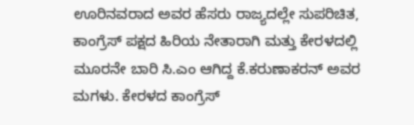ಊರಿನವರಾದ ಅವರ ಹೆಸರು ರಾಜ್ಯದಲ್ಲೇ ಸುಪರಿಚಿತ, ಕಾಂಗ್ರೆಸ್ ಪಕ್ಷದ ಹಿರಿಯ ನೇತಾರಾಗಿ ಮತ್ತು ಕೇರಳದಲ್ಲಿ ಮೂರನೇ ಬಾರಿ ಸಿ.ಎಂ ಆಗಿದ್ದ ಕೆ.ಕರುಣಾಕರನ್ ಅವರ ಮಗಳು. ಕೇರಳದ ಕಾಂಗ್ರೆಸ್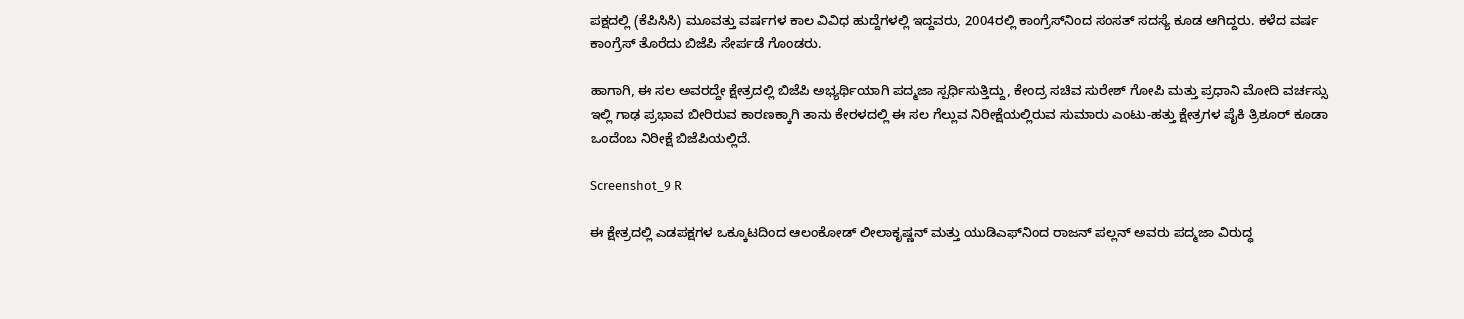ಪಕ್ಷದಲ್ಲಿ (ಕೆಪಿಸಿಸಿ) ಮೂವತ್ತು ವರ್ಷಗಳ ಕಾಲ ವಿವಿಧ ಹುದ್ದೆಗಳಲ್ಲಿ ಇದ್ದವರು, 2004ರಲ್ಲಿ ಕಾಂಗ್ರೆಸ್‌ನಿಂದ ಸಂಸತ್ ಸದಸ್ಯೆ ಕೂಡ ಆಗಿದ್ದರು. ಕಳೆದ ವರ್ಷ ಕಾಂಗ್ರೆಸ್ ತೊರೆದು ಬಿಜೆಪಿ ಸೇರ್ಪಡೆ ಗೊಂಡರು.

ಹಾಗಾಗಿ, ಈ ಸಲ ಅವರದ್ದೇ ಕ್ಷೇತ್ರದಲ್ಲಿ ಬಿಜೆಪಿ ಅಭ್ಯರ್ಥಿಯಾಗಿ ಪದ್ಮಜಾ ಸ್ಪರ್ಧಿಸುತ್ತಿದ್ದು, ಕೇಂದ್ರ ಸಚಿವ ಸುರೇಶ್ ಗೋಪಿ ಮತ್ತು ಪ್ರಧಾನಿ ಮೋದಿ ವರ್ಚಸ್ಸು ಇಲ್ಲಿ ಗಾಢ ಪ್ರಭಾವ ಬೀರಿರುವ ಕಾರಣಕ್ಕಾಗಿ ತಾನು ಕೇರಳದಲ್ಲಿ ಈ ಸಲ ಗೆಲ್ಲುವ ನಿರೀಕ್ಷೆಯಲ್ಲಿರುವ ಸುಮಾರು ಎಂಟು-ಹತ್ತು ಕ್ಷೇತ್ರಗಳ ಪೈಕಿ ತ್ರಿಶೂರ್ ಕೂಡಾ ಒಂದೆಂಬ ನಿರೀಕ್ಷೆ ಬಿಜೆಪಿಯಲ್ಲಿದೆ.

Screenshot_9 R

ಈ ಕ್ಷೇತ್ರದಲ್ಲಿ ಎಡಪಕ್ಷಗಳ ಒಕ್ಕೂಟದಿಂದ ಆಲಂಕೋಡ್ ಲೀಲಾಕೃಷ್ಣನ್ ಮತ್ತು ಯುಡಿಎಫ್‌ನಿಂದ ರಾಜನ್ ಪಲ್ಲನ್ ಅವರು ಪದ್ಮಜಾ ವಿರುದ್ಧ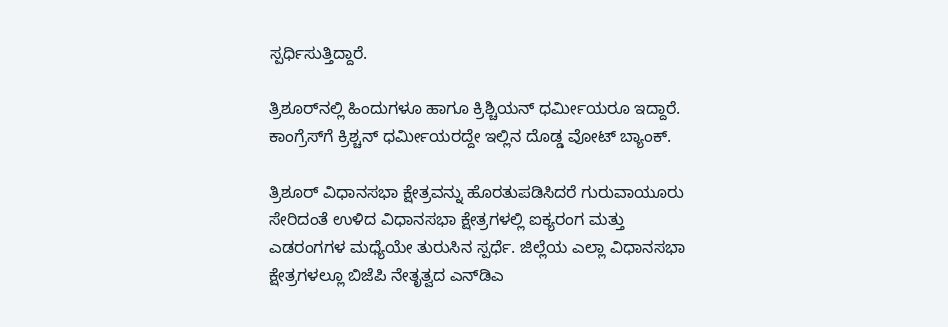ಸ್ಪರ್ಧಿಸುತ್ತಿದ್ದಾರೆ.

ತ್ರಿಶೂರ್‌ನಲ್ಲಿ ಹಿಂದುಗಳೂ ಹಾಗೂ ಕ್ರಿಶ್ಚಿಯನ್ ಧರ್ಮೀಯರೂ ಇದ್ದಾರೆ. ಕಾಂಗ್ರೆಸ್‌ಗೆ ಕ್ರಿಶ್ಚನ್ ಧರ್ಮೀಯರದ್ದೇ ಇಲ್ಲಿನ ದೊಡ್ಡ ವೋಟ್ ಬ್ಯಾಂಕ್.

ತ್ರಿಶೂರ್ ವಿಧಾನಸಭಾ ಕ್ಷೇತ್ರವನ್ನು ಹೊರತುಪಡಿಸಿದರೆ ಗುರುವಾಯೂರು ಸೇರಿದಂತೆ ಉಳಿದ ವಿಧಾನಸಭಾ ಕ್ಷೇತ್ರಗಳಲ್ಲಿ ಐಕ್ಯರಂಗ ಮತ್ತು ಎಡರಂಗಗಳ ಮಧ್ಯೆಯೇ ತುರುಸಿನ ಸ್ಪರ್ಧೆ. ಜಿಲ್ಲೆಯ ಎಲ್ಲಾ ವಿಧಾನಸಭಾ ಕ್ಷೇತ್ರಗಳಲ್ಲೂ ಬಿಜೆಪಿ ನೇತೃತ್ವದ ಎನ್‌ಡಿಎ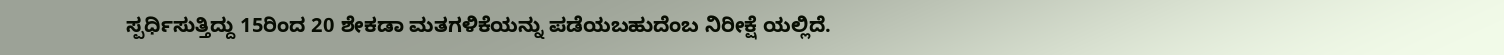ಸ್ಪರ್ಧಿಸುತ್ತಿದ್ದು 15ರಿಂದ 20 ಶೇಕಡಾ ಮತಗಳಿಕೆಯನ್ನು ಪಡೆಯಬಹುದೆಂಬ ನಿರೀಕ್ಷೆ ಯಲ್ಲಿದೆ.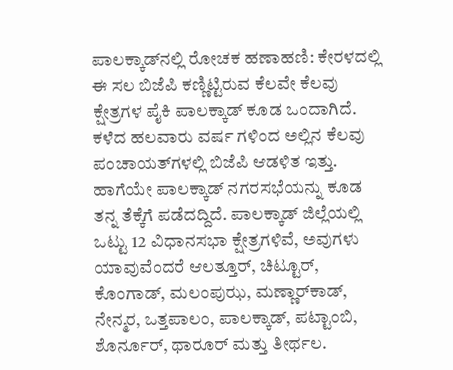ಪಾಲಕ್ಕಾಡ್‌ನಲ್ಲಿ ರೋಚಕ ಹಣಾಹಣಿ: ಕೇರಳದಲ್ಲಿ ಈ ಸಲ ಬಿಜೆಪಿ ಕಣ್ಣಿಟ್ಟಿರುವ ಕೆಲವೇ ಕೆಲವು ಕ್ಷೇತ್ರಗಳ ಪೈಕಿ ಪಾಲಕ್ಕಾಡ್ ಕೂಡ ಒಂದಾಗಿದೆ. ಕಳೆದ ಹಲವಾರು ವರ್ಷ ಗಳಿಂದ ಅಲ್ಲಿನ ಕೆಲವು ಪಂಚಾಯತ್‌ಗಳಲ್ಲಿ ಬಿಜೆಪಿ ಆಡಳಿತ ಇತ್ತು. ಹಾಗೆಯೇ ಪಾಲಕ್ಕಾಡ್ ನಗರಸಭೆಯನ್ನು ಕೂಡ ತನ್ನ ತೆಕ್ಕೆಗೆ ಪಡೆದದ್ದಿದೆ. ಪಾಲಕ್ಕಾಡ್ ಜಿಲ್ಲೆಯಲ್ಲಿ ಒಟ್ಟು 12 ವಿಧಾನಸಭಾ ಕ್ಷೇತ್ರಗಳಿವೆ, ಅವುಗಳು ಯಾವುವೆಂದರೆ ಆಲತ್ತೂರ್, ಚಿಟ್ಟೂರ್, ಕೊಂಗಾಡ್, ಮಲಂಪುಝ, ಮಣ್ಣಾರ್‌ಕಾಡ್, ನೇನ್ಮರ, ಒತ್ತಪಾಲಂ, ಪಾಲಕ್ಕಾಡ್, ಪಟ್ಟಾಂಬಿ, ಶೊರ್ನೂರ್, ಥಾರೂರ್ ಮತ್ತು ತೀರ್ಥಲ.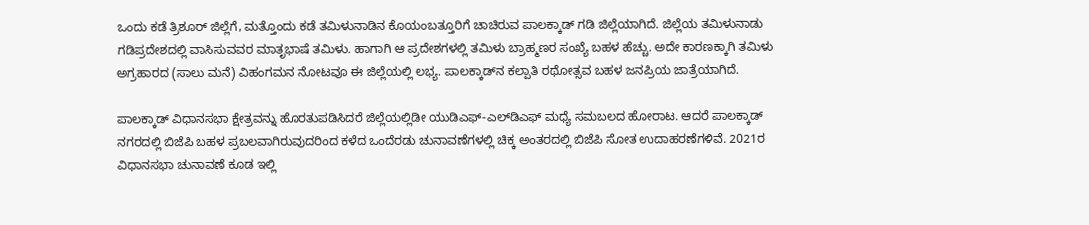ಒಂದು ಕಡೆ ತ್ರಿಶೂರ್ ಜಿಲ್ಲೆಗೆ, ಮತ್ತೊಂದು ಕಡೆ ತಮಿಳುನಾಡಿನ ಕೊಯಂಬತ್ತೂರಿಗೆ ಚಾಚಿರುವ ಪಾಲಕ್ಕಾಡ್ ಗಡಿ ಜಿಲ್ಲೆಯಾಗಿದೆ. ಜಿಲ್ಲೆಯ ತಮಿಳುನಾಡು ಗಡಿಪ್ರದೇಶದಲ್ಲಿ ವಾಸಿಸುವವರ ಮಾತೃಭಾಷೆ ತಮಿಳು. ಹಾಗಾಗಿ ಆ ಪ್ರದೇಶಗಳಲ್ಲಿ ತಮಿಳು ಬ್ರಾಹ್ಮಣರ ಸಂಖ್ಯೆ ಬಹಳ ಹೆಚ್ಚು. ಅದೇ ಕಾರಣಕ್ಕಾಗಿ ತಮಿಳು ಅಗ್ರಹಾರದ (ಸಾಲು ಮನೆ) ವಿಹಂಗಮನ ನೋಟವೂ ಈ ಜಿಲ್ಲೆಯಲ್ಲಿ ಲಭ್ಯ. ಪಾಲಕ್ಕಾಡ್‌ನ ಕಲ್ಪಾತಿ ರಥೋತ್ಸವ ಬಹಳ ಜನಪ್ರಿಯ ಜಾತ್ರೆಯಾಗಿದೆ.

ಪಾಲಕ್ಕಾಡ್ ವಿಧಾನಸಭಾ ಕ್ಷೇತ್ರವನ್ನು ಹೊರತುಪಡಿಸಿದರೆ ಜಿಲ್ಲೆಯಲ್ಲಿಡೀ ಯುಡಿಎಫ್-ಎಲ್‌ಡಿಎಫ್ ಮಧ್ಯೆ ಸಮಬಲದ ಹೋರಾಟ. ಆದರೆ ಪಾಲಕ್ಕಾಡ್ ನಗರದಲ್ಲಿ ಬಿಜೆಪಿ ಬಹಳ ಪ್ರಬಲವಾಗಿರುವುದರಿಂದ ಕಳೆದ ಒಂದೆರಡು ಚುನಾವಣೆಗಳಲ್ಲಿ ಚಿಕ್ಕ ಅಂತರದಲ್ಲಿ ಬಿಜೆಪಿ ಸೋತ ಉದಾಹರಣೆಗಳಿವೆ. 2021ರ ವಿಧಾನಸಭಾ ಚುನಾವಣೆ ಕೂಡ ಇಲ್ಲಿ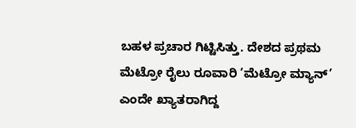ಬಹಳ ಪ್ರಚಾರ ಗಿಟ್ಟಿಸಿತ್ತು. ದೇಶದ ಪ್ರಥಮ ಮೆಟ್ರೋ ರೈಲು ರೂವಾರಿ ‘ಮೆಟ್ರೋ ಮ್ಯಾನ್’ ಎಂದೇ ಖ್ಯಾತರಾಗಿದ್ದ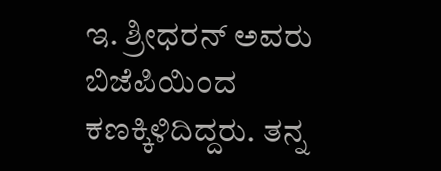ಇ. ಶ್ರೀಧರನ್ ಅವರು ಬಿಜೆಪಿಯಿಂದ ಕಣಕ್ಕಿಳಿದಿದ್ದರು. ತನ್ನ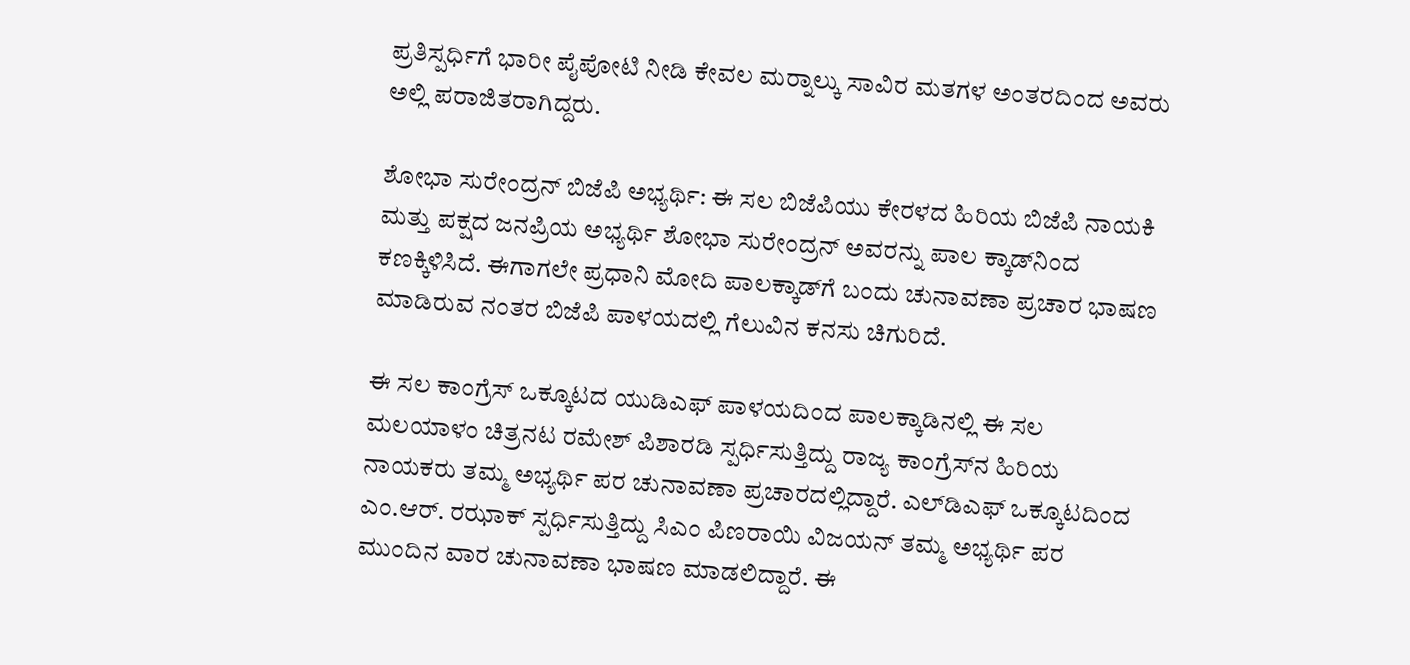ಪ್ರತಿಸ್ಪರ್ಧಿಗೆ ಭಾರೀ ಪೈಪೋಟಿ ನೀಡಿ ಕೇವಲ ಮರ‍್ನಾಲ್ಕು ಸಾವಿರ ಮತಗಳ ಅಂತರದಿಂದ ಅವರು ಅಲ್ಲಿ ಪರಾಜಿತರಾಗಿದ್ದರು.

ಶೋಭಾ ಸುರೇಂದ್ರನ್ ಬಿಜೆಪಿ ಅಭ್ಯರ್ಥಿ: ಈ ಸಲ ಬಿಜೆಪಿಯು ಕೇರಳದ ಹಿರಿಯ ಬಿಜೆಪಿ ನಾಯಕಿ ಮತ್ತು ಪಕ್ಷದ ಜನಪ್ರಿಯ ಅಭ್ಯರ್ಥಿ ಶೋಭಾ ಸುರೇಂದ್ರನ್ ಅವರನ್ನು ಪಾಲ ಕ್ಕಾಡ್‌ನಿಂದ ಕಣಕ್ಕಿಳಿಸಿದೆ. ಈಗಾಗಲೇ ಪ್ರಧಾನಿ ಮೋದಿ ಪಾಲಕ್ಕಾಡ್‌ಗೆ ಬಂದು ಚುನಾವಣಾ ಪ್ರಚಾರ ಭಾಷಣ ಮಾಡಿರುವ ನಂತರ ಬಿಜೆಪಿ ಪಾಳಯದಲ್ಲಿ ಗೆಲುವಿನ ಕನಸು ಚಿಗುರಿದೆ.

ಈ ಸಲ ಕಾಂಗ್ರೆಸ್ ಒಕ್ಕೂಟದ ಯುಡಿಎಫ್ ಪಾಳಯದಿಂದ ಪಾಲಕ್ಕಾಡಿನಲ್ಲಿ ಈ ಸಲ ಮಲಯಾಳಂ ಚಿತ್ರನಟ ರಮೇಶ್ ಪಿಶಾರಡಿ ಸ್ಪರ್ಧಿಸುತ್ತಿದ್ದು ರಾಜ್ಯ ಕಾಂಗ್ರೆಸ್‌ನ ಹಿರಿಯ ನಾಯಕರು ತಮ್ಮ ಅಭ್ಯರ್ಥಿ ಪರ ಚುನಾವಣಾ ಪ್ರಚಾರದಲ್ಲಿದ್ದಾರೆ. ಎಲ್‌ಡಿಎಫ್ ಒಕ್ಕೂಟದಿಂದ ಎಂ.ಆರ್. ರಝಾಕ್ ಸ್ಪರ್ಧಿಸುತ್ತಿದ್ದು ಸಿಎಂ ಪಿಣರಾಯಿ ವಿಜಯನ್ ತಮ್ಮ ಅಭ್ಯರ್ಥಿ ಪರ ಮುಂದಿನ ವಾರ ಚುನಾವಣಾ ಭಾಷಣ ಮಾಡಲಿದ್ದಾರೆ. ಈ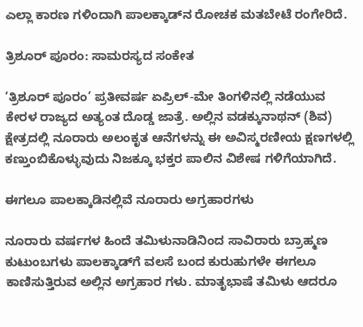ಎಲ್ಲಾ ಕಾರಣ ಗಳಿಂದಾಗಿ ಪಾಲಕ್ಕಾಡ್‌ನ ರೋಚಕ ಮತಬೇಟೆ ರಂಗೇರಿದೆ.

ತ್ರಿಶೂರ್ ಪೂರಂ: ಸಾಮರಸ್ಯದ ಸಂಕೇತ

‘ತ್ರಿಶೂರ್ ಪೂರಂ’ ಪ್ರತೀವರ್ಷ ಏಪ್ರಿಲ್-ಮೇ ತಿಂಗಳಿನಲ್ಲಿ ನಡೆಯುವ ಕೇರಳ ರಾಜ್ಯದ ಅತ್ಯಂತ ದೊಡ್ಡ ಜಾತ್ರೆ. ಅಲ್ಲಿನ ವಡಕ್ಕುನಾಥನ್ (ಶಿವ) ಕ್ಷೇತ್ರದಲ್ಲಿ ನೂರಾರು ಅಲಂಕೃತ ಆನೆಗಳನ್ನು ಈ ಅವಿಸ್ಮರಣೀಯ ಕ್ಷಣಗಳಲ್ಲಿ ಕಣ್ತುಂಬಿಕೊಳ್ಳುವುದು ನಿಜಕ್ಕೂ ಭಕ್ತರ ಪಾಲಿನ ವಿಶೇಷ ಗಳಿಗೆಯಾಗಿದೆ.

ಈಗಲೂ ಪಾಲಕ್ಕಾಡಿನಲ್ಲಿವೆ ನೂರಾರು ಅಗ್ರಹಾರಗಳು

ನೂರಾರು ವರ್ಷಗಳ ಹಿಂದೆ ತಮಿಳುನಾಡಿನಿಂದ ಸಾವಿರಾರು ಬ್ರಾಹ್ಮಣ ಕುಟುಂಬಗಳು ಪಾಲಕ್ಕಾಡ್‌ಗೆ ವಲಸೆ ಬಂದ ಕುರುಹುಗಳೇ ಈಗಲೂ ಕಾಣಿಸುತ್ತಿರುವ ಅಲ್ಲಿನ ಅಗ್ರಹಾರ ಗಳು. ಮಾತೃಭಾಷೆ ತಮಿಳು ಆದರೂ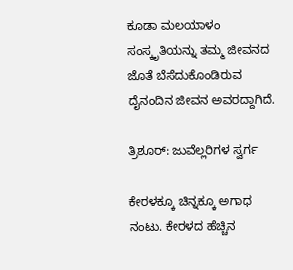ಕೂಡಾ ಮಲಯಾಳಂ ಸಂಸ್ಕೃತಿಯನ್ನು ತಮ್ಮ ಜೀವನದ ಜೊತೆ ಬೆಸೆದುಕೊಂಡಿರುವ ದೈನಂದಿನ ಜೀವನ ಅವರದ್ದಾಗಿದೆ.

ತ್ರಿಶೂರ್: ಜುವೆಲ್ಲರಿಗಳ ಸ್ವರ್ಗ

ಕೇರಳಕ್ಕೂ ಚಿನ್ನಕ್ಕೂ ಅಗಾಧ ನಂಟು. ಕೇರಳದ ಹೆಚ್ಚಿನ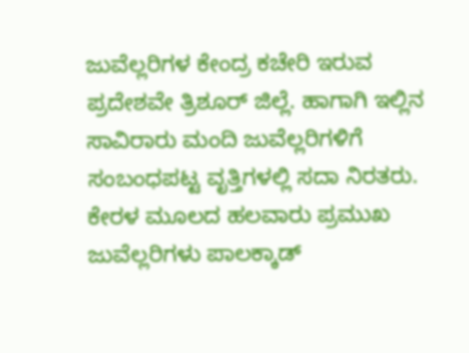ಜುವೆಲ್ಲರಿಗಳ ಕೇಂದ್ರ ಕಚೇರಿ ಇರುವ ಪ್ರದೇಶವೇ ತ್ರಿಶೂರ್ ಜಿಲ್ಲೆ. ಹಾಗಾಗಿ ಇಲ್ಲಿನ ಸಾವಿರಾರು ಮಂದಿ ಜುವೆಲ್ಲರಿಗಳಿಗೆ ಸಂಬಂಧಪಟ್ಟ ವೃತ್ತಿಗಳಲ್ಲಿ ಸದಾ ನಿರತರು. ಕೇರಳ ಮೂಲದ ಹಲವಾರು ಪ್ರಮುಖ ಜುವೆಲ್ಲರಿಗಳು ಪಾಲಕ್ಕಾಡ್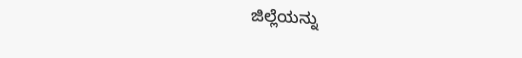ಜಿಲ್ಲೆಯನ್ನು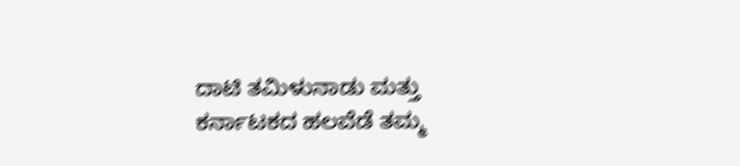ದಾಟಿ ತಮಿಳುನಾಡು ಮತ್ತು ಕರ್ನಾಟಕದ ಹಲವೆಡೆ ತಮ್ಮ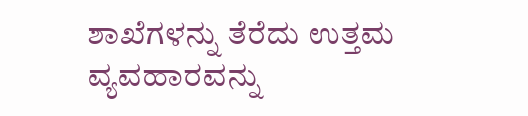ಶಾಖೆಗಳನ್ನು ತೆರೆದು ಉತ್ತಮ ವ್ಯವಹಾರವನ್ನು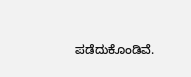ಪಡೆದುಕೊಂಡಿವೆ.